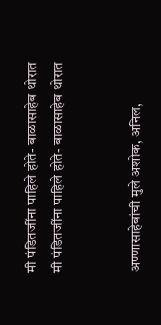मी पंडितजींना पाहिले होते- बाळासाहेब थोरात
मी पंडितजींना पाहिले होते- बाळासाहेब थोरात


अण्णासाहेबांची मुले अशोक, अनिल,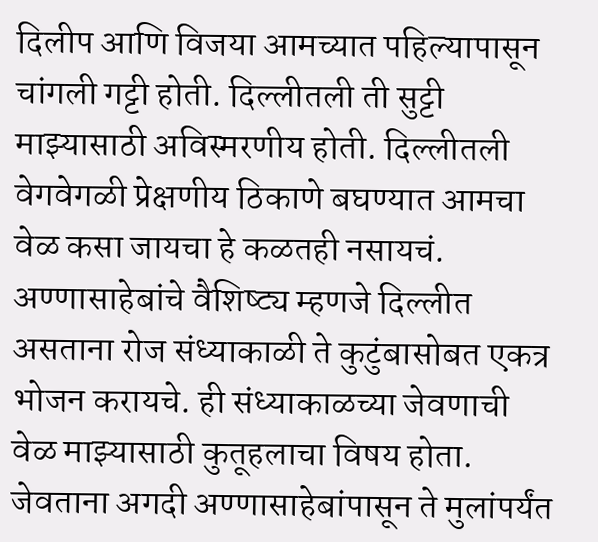दिलीप आणि विजया आमच्यात पहिल्यापासून चांगली गट्टी होती. दिल्लीतली ती सुट्टी माझ्यासाठी अविस्मरणीय होती. दिल्लीतली वेगवेगळी प्रेक्षणीय ठिकाणे बघण्यात आमचा वेळ कसा जायचा हे कळतही नसायचं. अण्णासाहेबांचे वैशिष्ट्य म्हणजे दिल्लीत असताना रोज संध्याकाळी ते कुटुंबासोबत एकत्र भोजन करायचे. ही संध्याकाळच्या जेवणाची वेळ माझ्यासाठी कुतूहलाचा विषय होता. जेवताना अगदी अण्णासाहेबांपासून ते मुलांपर्यंत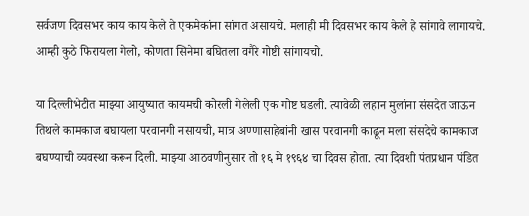सर्वजण दिवसभर काय काय केले ते एकमेकांना सांगत असायचे. मलाही मी दिवसभर काय केले हे सांगावे लागायचे. आम्ही कुठे फिरायला गेलो, कोणता सिनेमा बघितला वगैरे गोष्टी सांगायचो.

या दिल्लीभेटीत माझ्या आयुष्यात कायमची कोरली गेलेली एक गोष्ट घडली. त्यावेळी लहान मुलांना संसदेत जाऊन तिथले कामकाज बघायला परवानगी नसायची, मात्र अण्णासाहेबांनी खास परवानगी काढून मला संसदेचे कामकाज बघण्याची व्यवस्था करून दिली. माझ्या आठवणीनुसार तो १६ मे १९६४ चा दिवस होता. त्या दिवशी पंतप्रधान पंडित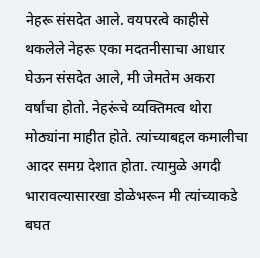नेहरू संसदेत आले. वयपरत्वे काहीसे थकलेले नेहरू एका मदतनीसाचा आधार घेऊन संसदेत आले, मी जेमतेम अकरा वर्षांचा होतो. नेहरूंचे व्यक्तिमत्व थोरा मोठ्यांना माहीत होते. त्यांच्याबद्दल कमालीचा आदर समग्र देशात होता. त्यामुळे अगदी भारावल्यासारखा डोळेभरून मी त्यांच्याकडे बघत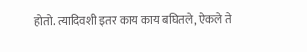होतो. त्यादिवशी इतर काय काय बघितले, ऐकले ते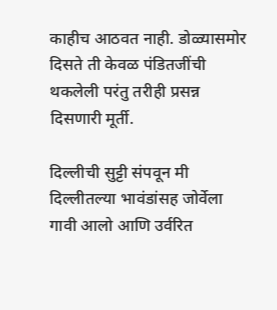काहीच आठवत नाही. डोळ्यासमोर दिसते ती केवळ पंडितजींची थकलेली परंतु तरीही प्रसन्न दिसणारी मूर्ती.

दिल्लीची सुट्टी संपवून मी दिल्लीतल्या भावंडांसह जोर्वेला गावी आलो आणि उर्वरित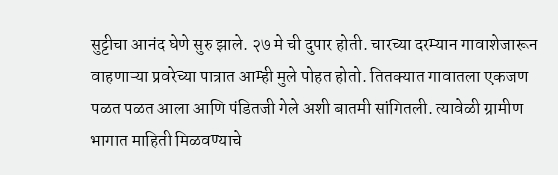सुट्टीचा आनंद घेणे सुरु झाले. २७ मे ची दुपार होती. चारच्या दरम्यान गावाशेजारून वाहणाऱ्या प्रवरेच्या पात्रात आम्ही मुले पोहत होतो. तितक्यात गावातला एकजण पळत पळत आला आणि पंडितजी गेले अशी बातमी सांगितली. त्यावेळी ग्रामीण भागात माहिती मिळवण्याचे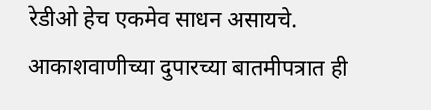रेडीओ हेच एकमेव साधन असायचे. आकाशवाणीच्या दुपारच्या बातमीपत्रात ही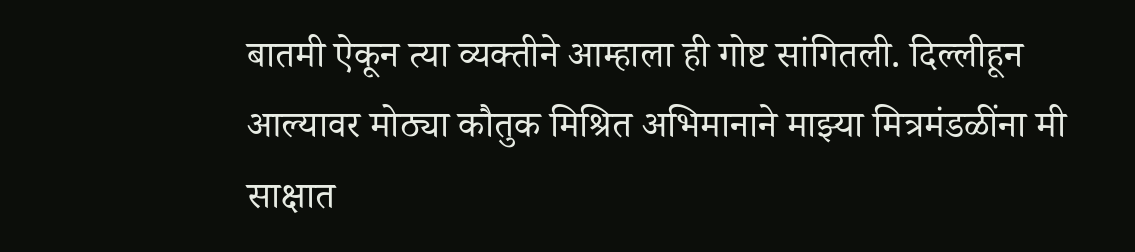बातमी ऐकून त्या व्यक्तीने आम्हाला ही गोष्ट सांगितली. दिल्लीहून आल्यावर मोठ्या कौतुक मिश्रित अभिमानाने माझ्या मित्रमंडळींना मी साक्षात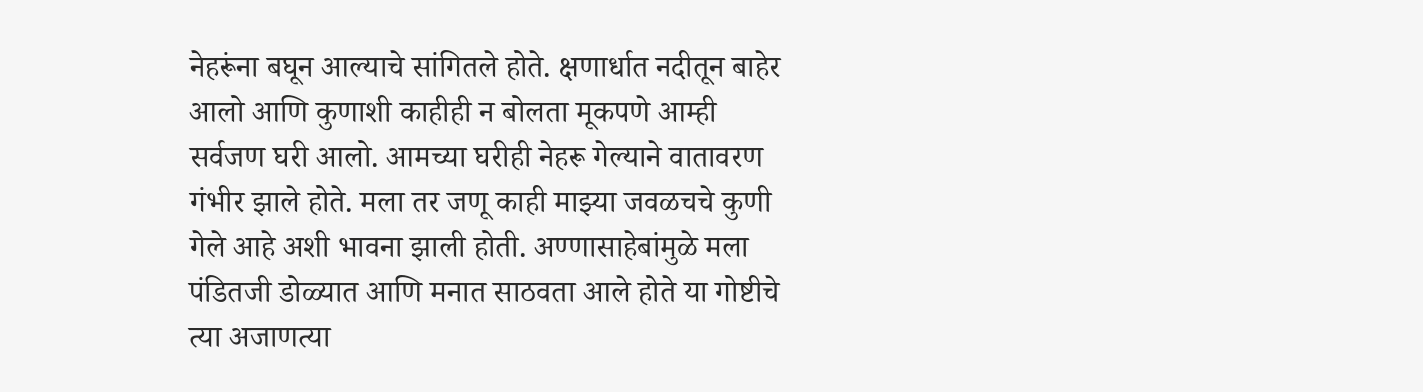नेहरूंना बघून आल्याचे सांगितले होते. क्षणार्धात नदीतून बाहेर आलो आणि कुणाशी काहीही न बोलता मूकपणे आम्ही सर्वजण घरी आलो. आमच्या घरीही नेहरू गेल्याने वातावरण गंभीर झाले होते. मला तर जणू काही माझ्या जवळचचे कुणी गेले आहे अशी भावना झाली होती. अण्णासाहेबांमुळे मला पंडितजी डोळ्यात आणि मनात साठवता आले होते या गोष्टीचे त्या अजाणत्या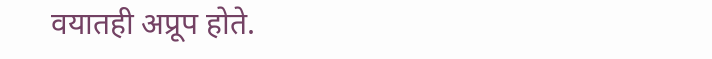वयातही अप्रूप होते.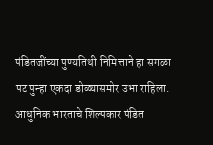पंडितजींच्या पुण्यतिथी निमित्ताने हा सगळा पट पुन्हा एकदा डोळ्यासमोर उभा राहिला.
आधुनिक भारताचे शिल्पकार पंडित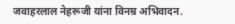जवाहरलाल नेहरूजी यांना विनम्र अभिवादन.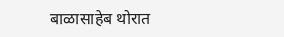बाळासाहेब थोरात